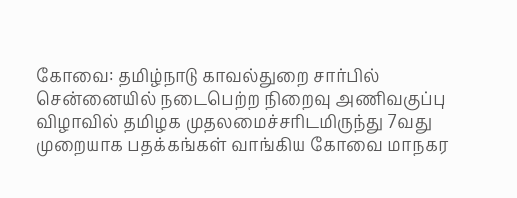கோவை: தமிழ்நாடு காவல்துறை சார்பில் சென்னையில் நடைபெற்ற நிறைவு அணிவகுப்பு விழாவில் தமிழக முதலமைச்சரிடமிருந்து 7வது முறையாக பதக்கங்கள் வாங்கிய கோவை மாநகர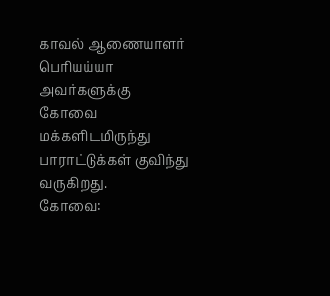காவல் ஆணையாளர் பெரியய்யா அவர்களுக்கு கோவை மக்களிடமிருந்து பாராட்டுக்கள் குவிந்து வருகிறது.
கோவை: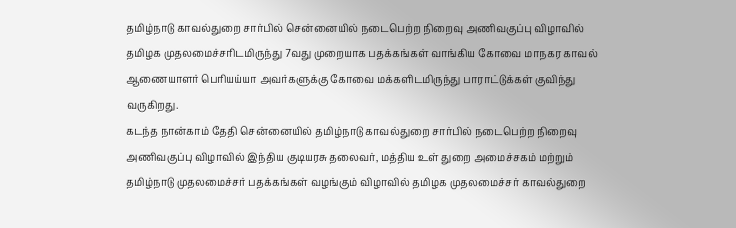தமிழ்நாடு காவல்துறை சார்பில் சென்னையில் நடைபெற்ற நிறைவு அணிவகுப்பு விழாவில் தமிழக முதலமைச்சரிடமிருந்து 7வது முறையாக பதக்கங்கள் வாங்கிய கோவை மாநகர காவல் ஆணையாளர் பெரியய்யா அவர்களுக்கு கோவை மக்களிடமிருந்து பாராட்டுக்கள் குவிந்து வருகிறது.
கடந்த நான்காம் தேதி சென்னையில் தமிழ்நாடு காவல்துறை சார்பில் நடைபெற்ற நிறைவு அணிவகுப்பு விழாவில் இந்திய குடியரசு தலைவர், மத்திய உள் துறை அமைச்சகம் மற்றும் தமிழ்நாடு முதலமைச்சர் பதக்கங்கள் வழங்கும் விழாவில் தமிழக முதலமைச்சர் காவல்துறை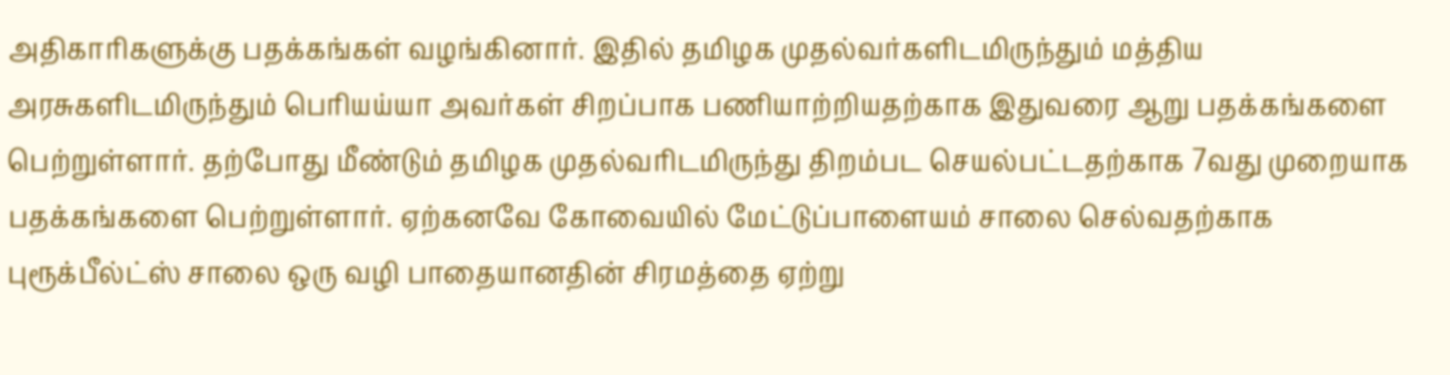அதிகாரிகளுக்கு பதக்கங்கள் வழங்கினார். இதில் தமிழக முதல்வர்களிடமிருந்தும் மத்திய அரசுகளிடமிருந்தும் பெரியய்யா அவர்கள் சிறப்பாக பணியாற்றியதற்காக இதுவரை ஆறு பதக்கங்களை பெற்றுள்ளார். தற்போது மீண்டும் தமிழக முதல்வரிடமிருந்து திறம்பட செயல்பட்டதற்காக 7வது முறையாக பதக்கங்களை பெற்றுள்ளார். ஏற்கனவே கோவையில் மேட்டுப்பாளையம் சாலை செல்வதற்காக புரூக்பீல்ட்ஸ் சாலை ஒரு வழி பாதையானதின் சிரமத்தை ஏற்று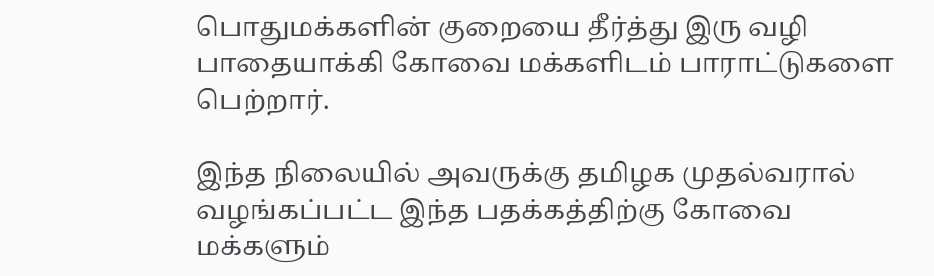பொதுமக்களின் குறையை தீர்த்து இரு வழி பாதையாக்கி கோவை மக்களிடம் பாராட்டுகளை பெற்றார்.

இந்த நிலையில் அவருக்கு தமிழக முதல்வரால் வழங்கப்பட்ட இந்த பதக்கத்திற்கு கோவை மக்களும்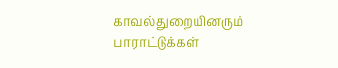காவல்துறையினரும் பாராட்டுக்கள்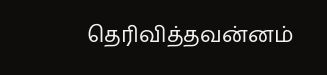தெரிவித்தவன்னம்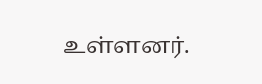உள்ளனர்.